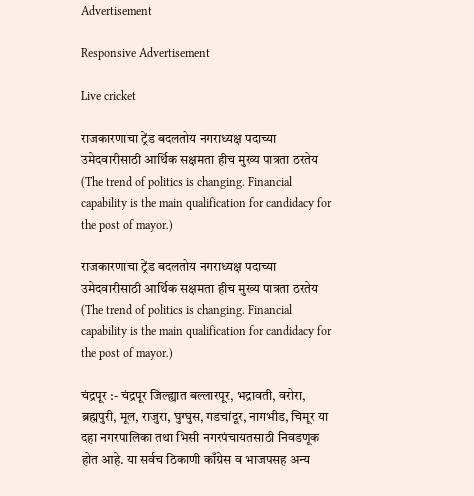Advertisement

Responsive Advertisement

Live cricket

राजकारणाचा ट्रेंड बदलतोय नगराध्यक्ष पदाच्या उमेदवारीसाठी आर्थिक सक्षमता हीच मुख्य पात्रता ठरतेय (The trend of politics is changing. Financial capability is the main qualification for candidacy for the post of mayor.)

राजकारणाचा ट्रेंड बदलतोय नगराध्यक्ष पदाच्या उमेदवारीसाठी आर्थिक सक्षमता हीच मुख्य पात्रता ठरतेय (The trend of politics is changing. Financial capability is the main qualification for candidacy for the post of mayor.)

चंद्रपूर :- चंद्रपूर जिल्ह्यात बल्लारपूर, भद्रावती, वरोरा, ब्रह्मपुरी, मूल, राजुरा, घुग्घुस, गडचांदूर, नागभीड, चिमूर या दहा नगरपालिका तथा भिसी नगरपंचायतसाठी निवडणूक होत आहे. या सर्वच ठिकाणी काँग्रेस व भाजपसह अन्य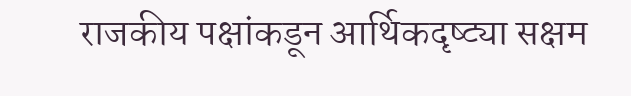राजकीय पक्षांकडून आर्थिकदृष्ट्या सक्षम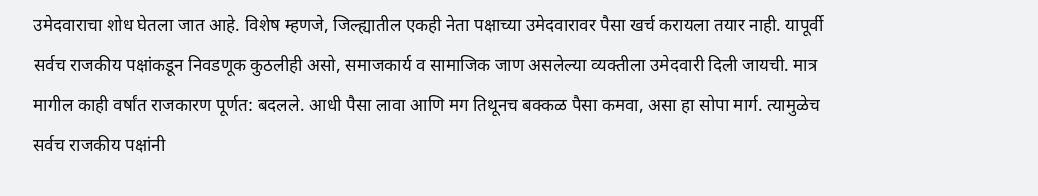उमेदवाराचा शोध घेतला जात आहे. विशेष म्हणजे, जिल्ह्यातील एकही नेता पक्षाच्या उमेदवारावर पैसा खर्च करायला तयार नाही. यापूर्वी सर्वच राजकीय पक्षांकडून निवडणूक कुठलीही असो, समाजकार्य व सामाजिक जाण असलेल्या व्यक्तीला उमेदवारी दिली जायची. मात्र मागील काही वर्षांत राजकारण पूर्णत: बदलले. आधी पैसा लावा आणि मग तिथूनच बक्कळ पैसा कमवा, असा हा सोपा मार्ग. त्यामुळेच सर्वच राजकीय पक्षांनी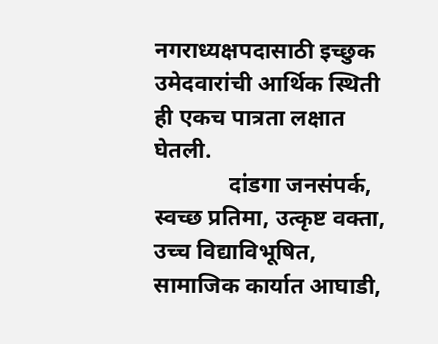नगराध्यक्षपदासाठी इच्छुक उमेदवारांची आर्थिक स्थिती ही एकच पात्रता लक्षात घेतली.
             दांडगा जनसंपर्क, स्वच्छ प्रतिमा, उत्कृष्ट वक्ता, उच्च विद्याविभूषित, सामाजिक कार्यात आघाडी,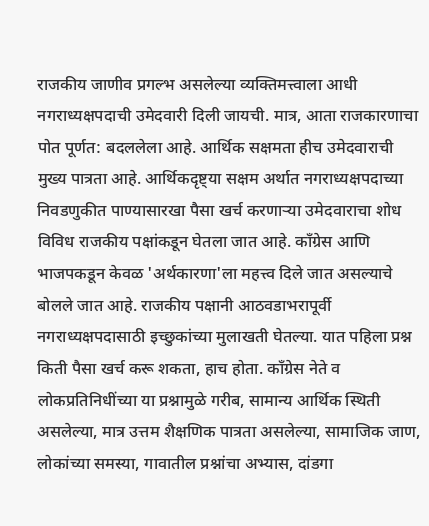राजकीय जाणीव प्रगल्भ असलेल्या व्यक्तिमत्त्वाला आधी नगराध्यक्षपदाची उमेदवारी दिली जायची. मात्र, आता राजकारणाचा पोत पूर्णत: बदललेला आहे. आर्थिक सक्षमता हीच उमेदवाराची मुख्य पात्रता आहे. आर्थिकदृष्ट्या सक्षम अर्थात नगराध्यक्षपदाच्या निवडणुकीत पाण्यासारखा पैसा खर्च करणाऱ्या उमेदवाराचा शोध विविध राजकीय पक्षांकडून घेतला जात आहे. काँग्रेस आणि भाजपकडून केवळ 'अर्थकारणा'ला महत्त्व दिले जात असल्याचे बोलले जात आहे. राजकीय पक्षानी आठवडाभरापूर्वी नगराध्यक्षपदासाठी इच्छुकांच्या मुलाखती घेतल्या. यात पहिला प्रश्न किती पैसा खर्च करू शकता, हाच होता. काँग्रेस नेते व लोकप्रतिनिधींच्या या प्रश्नामुळे गरीब, सामान्य आर्थिक स्थिती असलेल्या, मात्र उत्तम शैक्षणिक पात्रता असलेल्या, सामाजिक जाण, लोकांच्या समस्या, गावातील प्रश्नांचा अभ्यास, दांडगा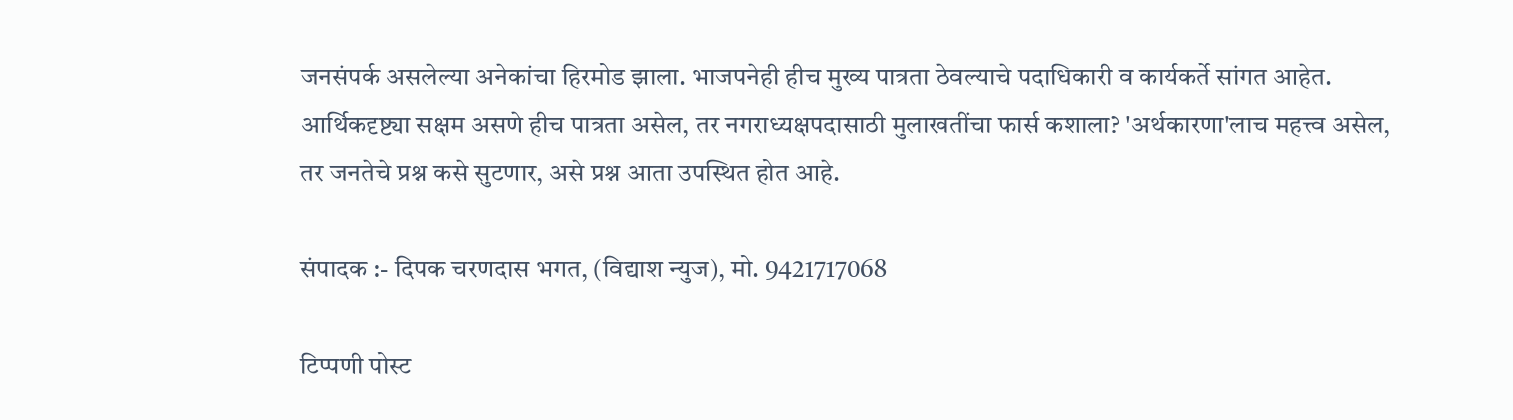जनसंपर्क असलेल्या अनेकांचा हिरमोड झाला. भाजपनेही हीच मुख्य पात्रता ठेवल्याचे पदाधिकारी व कार्यकर्ते सांगत आहेत. आर्थिकदृष्ट्या सक्षम असणे हीच पात्रता असेल, तर नगराध्यक्षपदासाठी मुलाखतींचा फार्स कशाला? 'अर्थकारणा'लाच महत्त्व असेल, तर जनतेचे प्रश्न कसे सुटणार, असे प्रश्न आता उपस्थित होत आहे.

संपादक :- दिपक चरणदास भगत, (विद्याश न्युज), मो. 9421717068

टिप्पणी पोस्ट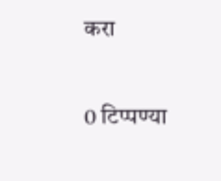करा

0 टिप्पण्या